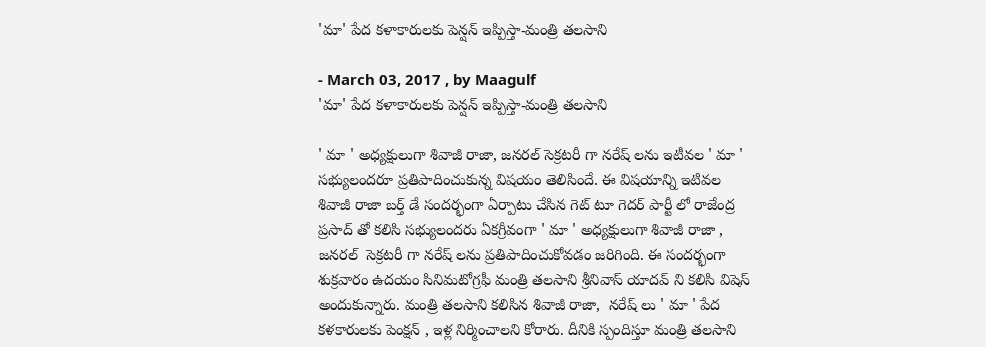'మా' పేద కళాకారులకు పెన్షన్ ఇప్పిస్తా-మంత్రి తలసాని

- March 03, 2017 , by Maagulf
'మా' పేద కళాకారులకు పెన్షన్ ఇప్పిస్తా-మంత్రి తలసాని

' మా ' అధ్యక్షులుగా శివాజీ రాజా, జనరల్ సెక్రటరీ గా నరేష్ లను ఇటీవల ' మా ' సభ్యులందరూ ప్రతిపాదించుకున్న విషయం తెలిసిందే. ఈ విషయాన్ని ఇటివల శివాజీ రాజా బర్త్ డే సందర్భంగా ఏర్పాటు చేసిన గెట్ టూ గెదర్ పార్టీ లో రాజేంద్ర ప్రసాద్ తో కలిసి సభ్యులందరు ఏకగ్రీవంగా ' మా ' అధ్యక్షులుగా శివాజీ రాజా , జనరల్  సెక్రటరీ గా నరేష్ లను ప్రతిపాదించుకోవడం జరిగింది. ఈ సందర్భంగా శుక్రవారం ఉదయం సినిమటోగ్రఫీ మంత్రి తలసాని శ్రీనివాస్ యాదవ్ ని కలిసి విషెస్ అందుకున్నారు. మంత్రి తలసాని కలిసిన శివాజీ రాజా,  నరేష్ లు ' మా ' పేద కళకారులకు పెంక్షన్ , ఇళ్ల నిర్మించాలని కోరారు. దీనికి స్పందిస్తూ మంత్రి తలసాని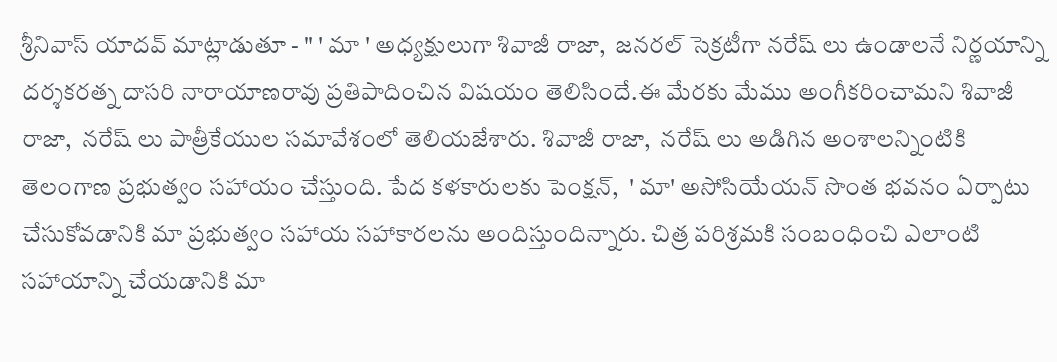శ్రీనివాస్ యాదవ్ మాట్లాడుతూ - " ' మా ' అధ్యక్షులుగా శివాజీ రాజా,  జనరల్ సెక్రటీగా నరేష్ లు ఉండాలనే నిర్ణయాన్ని దర్శకరత్న దాసరి నారాయాణరావు ప్రతిపాదించిన విషయం తెలిసిందే.ఈ మేరకు మేము అంగీకరించామని శివాజీ రాజా,  నరేష్ లు పాత్రీకేయుల సమావేశంలో తెలియజేశారు. శివాజీ రాజా,  నరేష్ లు అడిగిన అంశాలన్నింటికి తెలంగాణ ప్రభుత్వం సహాయం చేస్తుంది. పేద కళకారులకు పెంక్షన్,  ' మా' అసోసియేయన్ సొంత భవనం ఏర్పాటు చేసుకోవడానికి మా ప్రభుత్వం సహాయ సహాకారలను అందిస్తుందిన్నారు. చిత్ర పరిశ్రమకి సంబంధించి ఎలాంటి సహాయాన్ని చేయడానికి మా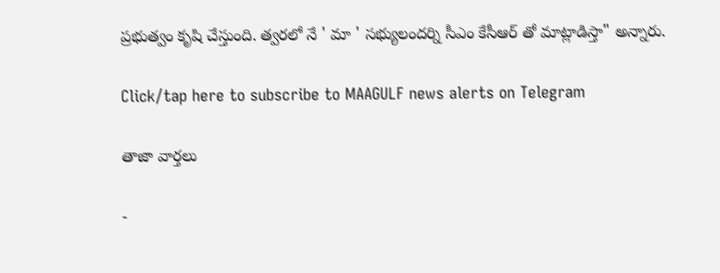ప్రభుత్వం కృషి చేస్తుంది. త్వరలో నే ' మా ' సభ్యులందర్ని సీఎం కేసీఆర్ తో మాట్లాడిస్తా" అన్నారు.

Click/tap here to subscribe to MAAGULF news alerts on Telegram

తాజా వార్తలు

-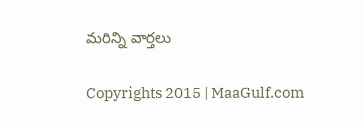మరిన్ని వార్తలు

Copyrights 2015 | MaaGulf.com